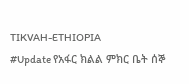TIKVAH-ETHIOPIA
#Update የአፋር ክልል ምክር ቤት ሰኞ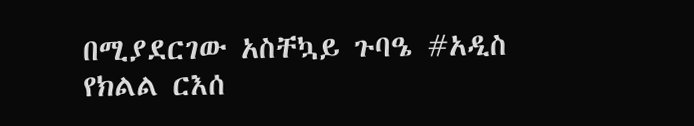በሚያደርገው አስቸኳይ ጉባዔ #አዲስ የክልል ርእሰ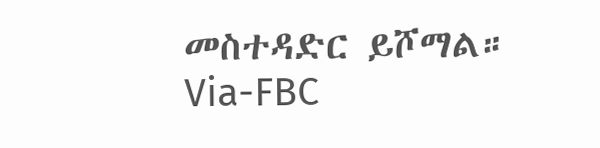መስተዳድር ይሾማል።
Via-FBC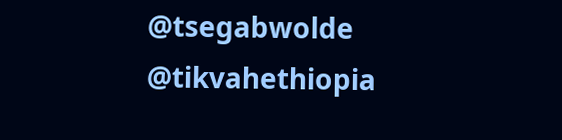@tsegabwolde
@tikvahethiopia